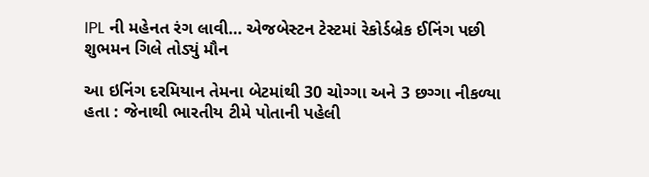IPL ની મહેનત રંગ લાવી… એજબેસ્ટન ટેસ્ટમાં રેકોર્ડબ્રેક ઈનિંગ પછી શુભમન ગિલે તોડ્યું મૌન

આ ઇનિંગ દરમિયાન તેમના બેટમાંથી 30 ચોગ્ગા અને 3 છગ્ગા નીકળ્યા હતા : જેનાથી ભારતીય ટીમે પોતાની પહેલી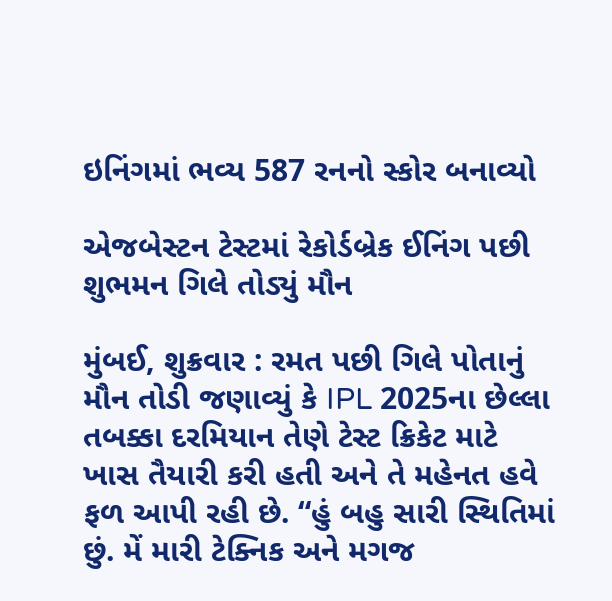ઇનિંગમાં ભવ્ય 587 રનનો સ્કોર બનાવ્યો

એજબેસ્ટન ટેસ્ટમાં રેકોર્ડબ્રેક ઈનિંગ પછી શુભમન ગિલે તોડ્યું મૌન

મુંબઈ, શુક્રવાર : રમત પછી ગિલે પોતાનું મૌન તોડી જણાવ્યું કે IPL 2025ના છેલ્લા તબક્કા દરમિયાન તેણે ટેસ્ટ ક્રિકેટ માટે ખાસ તૈયારી કરી હતી અને તે મહેનત હવે ફળ આપી રહી છે. “હું બહુ સારી સ્થિતિમાં છું. મેં મારી ટેક્નિક અને મગજ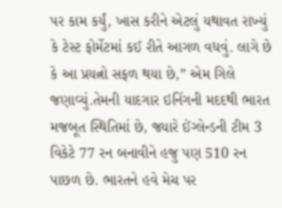પર કામ કર્યું, ખાસ કરીને એટલું યથાવત રાખ્યું કે ટેસ્ટ ફોર્મેટમાં કઈ રીતે આગળ વધવું. લાગે છે કે આ પ્રયત્નો સફળ થયા છે,” એમ ગિલે જણાવ્યું.તેમની યાદગાર ઇનિંગની મદદથી ભારત મજબૂત સ્થિતિમાં છે, જ્યારે ઈંગ્લેન્ડની ટીમ 3 વિકેટે 77 રન બનાવીને હજુ પણ 510 રન પાછળ છે. ભારતને હવે મેચ પર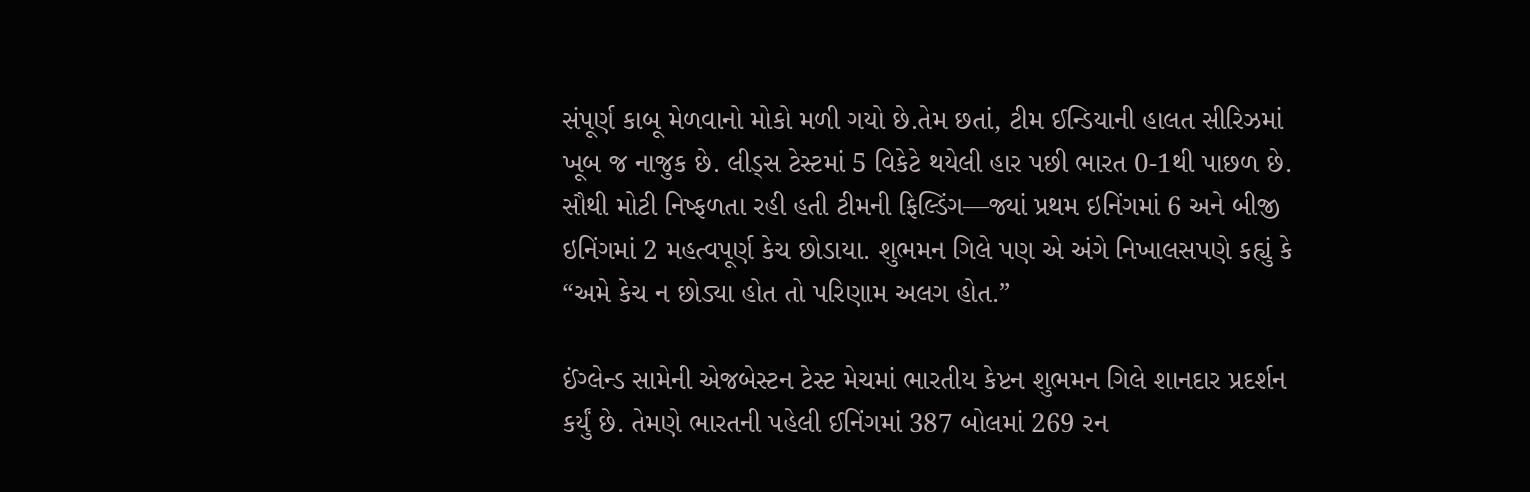સંપૂર્ણ કાબૂ મેળવાનો મોકો મળી ગયો છે.તેમ છતાં, ટીમ ઈન્ડિયાની હાલત સીરિઝમાં ખૂબ જ નાજુક છે. લીડ્સ ટેસ્ટમાં 5 વિકેટે થયેલી હાર પછી ભારત 0-1થી પાછળ છે. સૌથી મોટી નિષ્ફળતા રહી હતી ટીમની ફિલ્ડિંગ—જ્યાં પ્રથમ ઇનિંગમાં 6 અને બીજી ઇનિંગમાં 2 મહત્વપૂર્ણ કેચ છોડાયા. શુભમન ગિલે પણ એ અંગે નિખાલસપણે કહ્યું કે “અમે કેચ ન છોડ્યા હોત તો પરિણામ અલગ હોત.”

ઈંગ્લેન્ડ સામેની એજબેસ્ટન ટેસ્ટ મેચમાં ભારતીય કેપ્ટન શુભમન ગિલે શાનદાર પ્રદર્શન કર્યું છે. તેમણે ભારતની પહેલી ઈનિંગમાં 387 બોલમાં 269 રન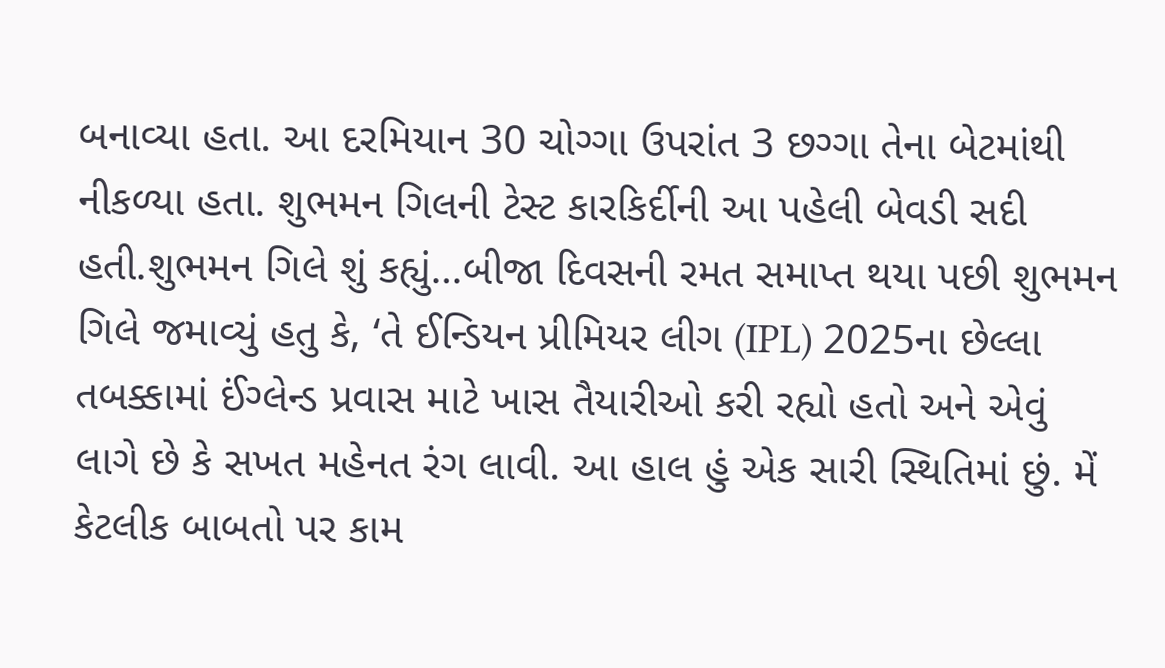બનાવ્યા હતા. આ દરમિયાન 30 ચોગ્ગા ઉપરાંત 3 છગ્ગા તેના બેટમાંથી નીકળ્યા હતા. શુભમન ગિલની ટેસ્ટ કારકિર્દીની આ પહેલી બેવડી સદી હતી.શુભમન ગિલે શું કહ્યું…બીજા દિવસની રમત સમાપ્ત થયા પછી શુભમન ગિલે જમાવ્યું હતુ કે, ‘તે ઈન્ડિયન પ્રીમિયર લીગ (IPL) 2025ના છેલ્લા તબક્કામાં ઈંગ્લેન્ડ પ્રવાસ માટે ખાસ તૈયારીઓ કરી રહ્યો હતો અને એવું લાગે છે કે સખત મહેનત રંગ લાવી. આ હાલ હું એક સારી સ્થિતિમાં છું. મેં કેટલીક બાબતો પર કામ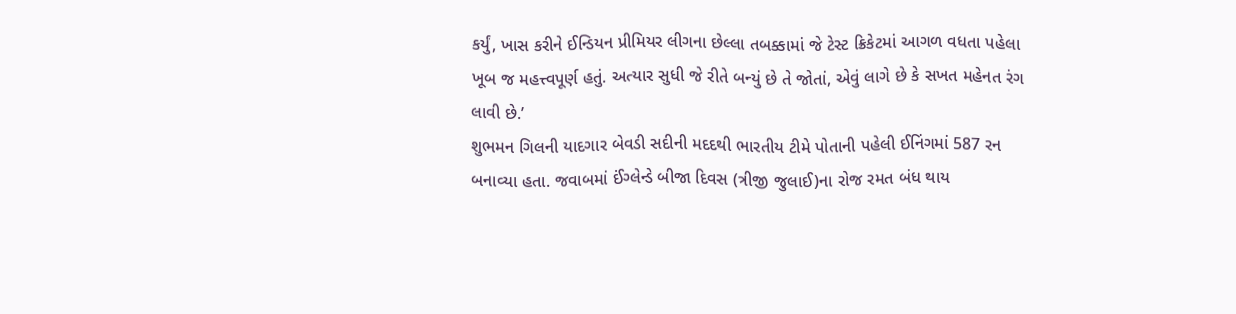કર્યું, ખાસ કરીને ઈન્ડિયન પ્રીમિયર લીગના છેલ્લા તબક્કામાં જે ટેસ્ટ ક્રિકેટમાં આગળ વધતા પહેલા ખૂબ જ મહત્ત્વપૂર્ણ હતું. અત્યાર સુધી જે રીતે બન્યું છે તે જોતાં, એવું લાગે છે કે સખત મહેનત રંગ લાવી છે.’
શુભમન ગિલની યાદગાર બેવડી સદીની મદદથી ભારતીય ટીમે પોતાની પહેલી ઈનિંગમાં 587 રન બનાવ્યા હતા. જવાબમાં ઈંગ્લેન્ડે બીજા દિવસ (ત્રીજી જુલાઈ)ના રોજ રમત બંધ થાય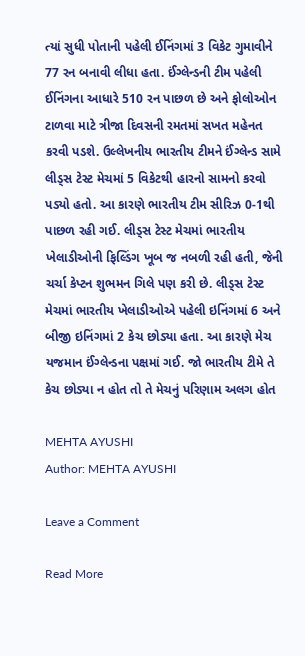ત્યાં સુધી પોતાની પહેલી ઈનિંગમાં 3 વિકેટ ગુમાવીને 77 રન બનાવી લીધા હતા. ઈંગ્લેન્ડની ટીમ પહેલી ઈનિંગના આધારે 510 રન પાછળ છે અને ફોલોઓન ટાળવા માટે ત્રીજા દિવસની રમતમાં સખત મહેનત કરવી પડશે. ઉલ્લેખનીય ભારતીય ટીમને ઈંગ્લેન્ડ સામે લીડ્સ ટેસ્ટ મેચમાં 5 વિકેટથી હારનો સામનો કરવો પડ્યો હતો. આ કારણે ભારતીય ટીમ સીરિઝ 0-1થી પાછળ રહી ગઈ. લીડ્સ ટેસ્ટ મેચમાં ભારતીય ખેલાડીઓની ફિલ્ડિંગ ખૂબ જ નબળી રહી હતી, જેની ચર્ચા કેપ્ટન શુભમન ગિલે પણ કરી છે. લીડ્સ ટેસ્ટ મેચમાં ભારતીય ખેલાડીઓએ પહેલી ઇનિંગમાં 6 અને બીજી ઇનિંગમાં 2 કેચ છોડ્યા હતા. આ કારણે મેચ યજમાન ઈંગ્લેન્ડના પક્ષમાં ગઈ. જો ભારતીય ટીમે તે કેચ છોડ્યા ન હોત તો તે મેચનું પરિણામ અલગ હોત

MEHTA AYUSHI
Author: MEHTA AYUSHI

Leave a Comment

Read More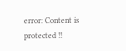error: Content is protected !!